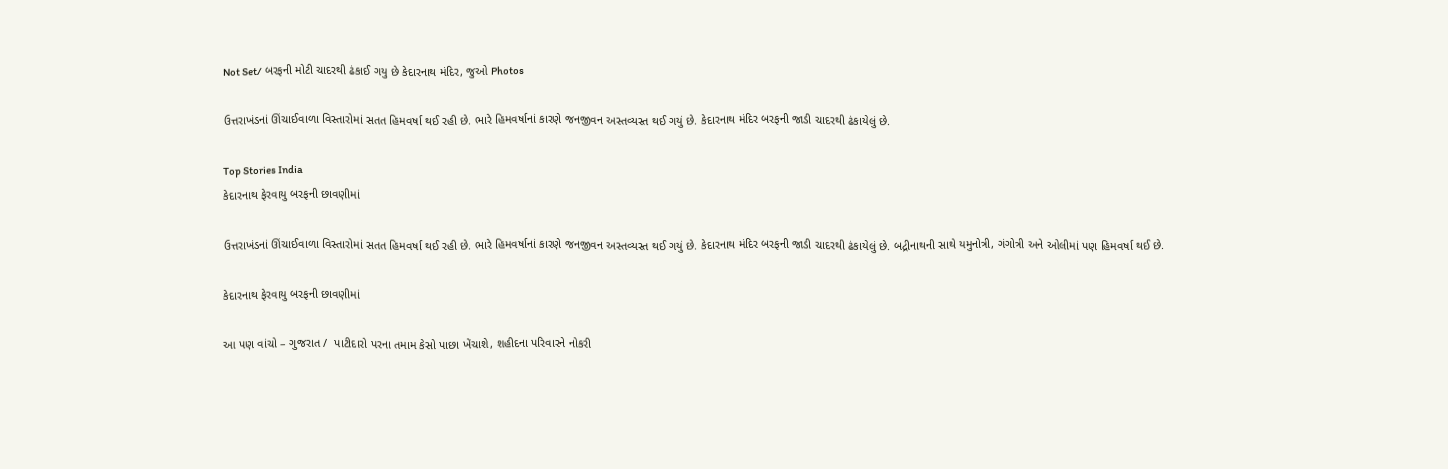Not Set/ બરફની મોટી ચાદરથી ઢંકાઈ ગયુ છે કેદારનાથ મંદિર, જુઓ Photos

ઉત્તરાખંડનાં ઊંચાઈવાળા વિસ્તારોમાં સતત હિમવર્ષા થઈ રહી છે. ભારે હિમવર્ષાનાં કારણે જનજીવન અસ્તવ્યસ્ત થઈ ગયું છે. કેદારનાથ મંદિર બરફની જાડી ચાદરથી ઢંકાયેલું છે.

Top Stories India
કેદારનાથ ફેરવાયુ બરફની છાવણીમાં

ઉત્તરાખંડનાં ઊંચાઈવાળા વિસ્તારોમાં સતત હિમવર્ષા થઈ રહી છે. ભારે હિમવર્ષાનાં કારણે જનજીવન અસ્તવ્યસ્ત થઈ ગયું છે. કેદારનાથ મંદિર બરફની જાડી ચાદરથી ઢંકાયેલું છે. બદ્રીનાથની સાથે યમુનોત્રી, ગંગોત્રી અને ઓલીમાં પણ હિમવર્ષા થઈ છે.

કેદારનાથ ફેરવાયુ બરફની છાવણીમાં

આ પણ વાંચો – ગુજરાત /  પાટીદારો પરના તમામ કેસો પાછા ખેંચાશે, શહીદના પરિવારને નોકરી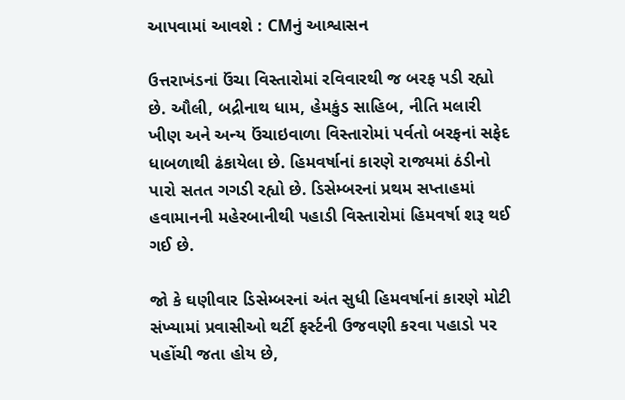આપવામાં આવશે : CMનું આશ્વાસન

ઉત્તરાખંડનાં ઉંચા વિસ્તારોમાં રવિવારથી જ બરફ પડી રહ્યો છે. ઔલી, બદ્રીનાથ ધામ, હેમકુંડ સાહિબ, નીતિ મલારી ખીણ અને અન્ય ઉંચાઇવાળા વિસ્તારોમાં પર્વતો બરફનાં સફેદ ધાબળાથી ઢંકાયેલા છે. હિમવર્ષાનાં કારણે રાજ્યમાં ઠંડીનો પારો સતત ગગડી રહ્યો છે. ડિસેમ્બરનાં પ્રથમ સપ્તાહમાં હવામાનની મહેરબાનીથી પહાડી વિસ્તારોમાં હિમવર્ષા શરૂ થઈ ગઈ છે.

જો કે ઘણીવાર ડિસેમ્બરનાં અંત સુધી હિમવર્ષાનાં કારણે મોટી સંખ્યામાં પ્રવાસીઓ થર્ટી ફર્સ્ટની ઉજવણી કરવા પહાડો પર પહોંચી જતા હોય છે,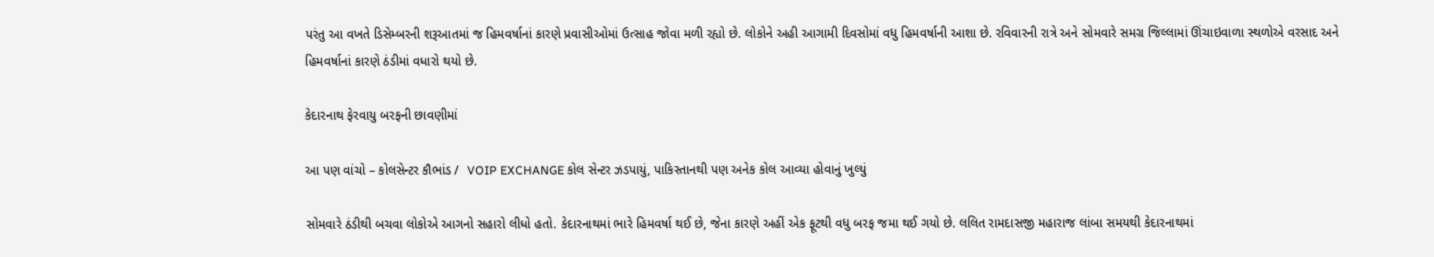પરંતુ આ વખતે ડિસેમ્બરની શરૂઆતમાં જ હિમવર્ષાનાં કારણે પ્રવાસીઓમાં ઉત્સાહ જોવા મળી રહ્યો છે. લોકોને અહી આગામી દિવસોમાં વધુ હિમવર્ષાની આશા છે. રવિવારની રાત્રે અને સોમવારે સમગ્ર જિલ્લામાં ઊંચાઇવાળા સ્થળોએ વરસાદ અને હિમવર્ષાનાં કારણે ઠંડીમાં વધારો થયો છે.

કેદારનાથ ફેરવાયુ બરફની છાવણીમાં

આ પણ વાંચો – કોલસેન્ટર કૌભાંડ /  VOIP EXCHANGE કોલ સેન્ટર ઝડપાયું, પાકિસ્તાનથી પણ અનેક કોલ આવ્યા હોવાનું ખુલ્યું

સોમવારે ઠંડીથી બચવા લોકોએ આગનો સહારો લીધો હતો. કેદારનાથમાં ભારે હિમવર્ષા થઈ છે, જેના કારણે અહીં એક ફૂટથી વધુ બરફ જમા થઈ ગયો છે. લલિત રામદાસજી મહારાજ લાંબા સમયથી કેદારનાથમાં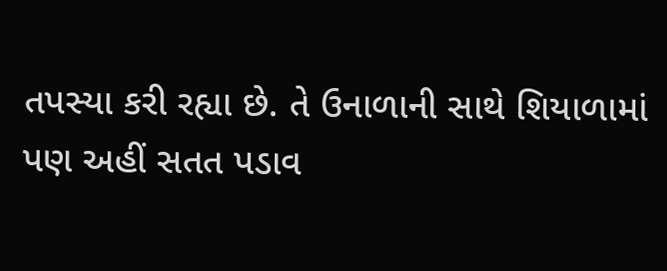તપસ્યા કરી રહ્યા છે. તે ઉનાળાની સાથે શિયાળામાં પણ અહીં સતત પડાવ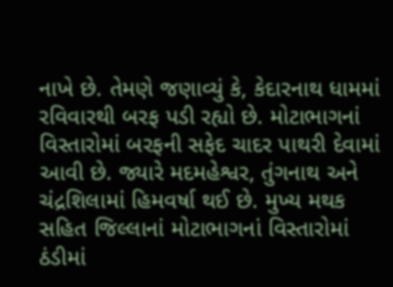નાખે છે. તેમણે જણાવ્યું કે, કેદારનાથ ધામમાં રવિવારથી બરફ પડી રહ્યો છે. મોટાભાગનાં વિસ્તારોમાં બરફની સફેદ ચાદર પાથરી દેવામાં આવી છે. જ્યારે મદમહેશ્વર, તુંગનાથ અને ચંદ્રશિલામાં હિમવર્ષા થઈ છે. મુખ્ય મથક સહિત જિલ્લાનાં મોટાભાગનાં વિસ્તારોમાં ઠંડીમાં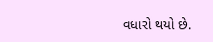વધારો થયો છે.